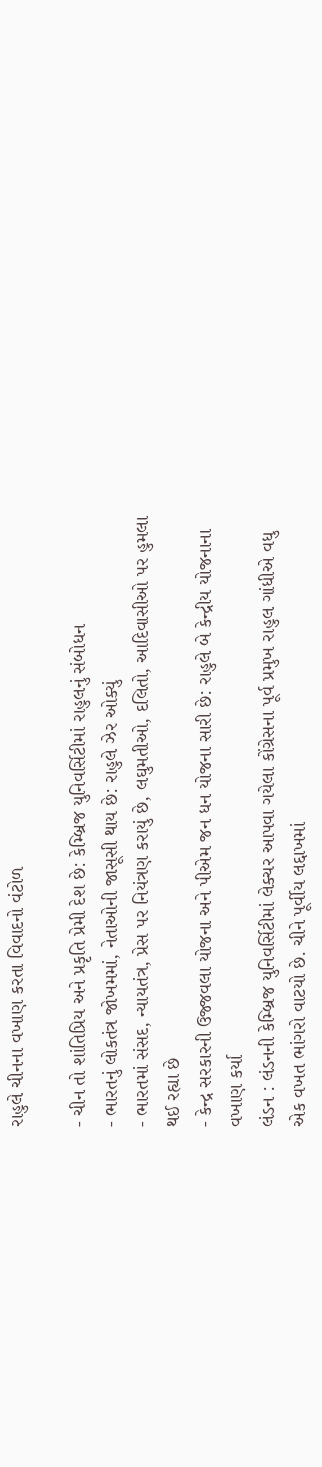રાહુલે ચીનના વખાણ કરતા વિવાદનો વંટોળ

- ચીન તો શાંતિપ્રિય અને પ્રકૃતિ પ્રેમી દેશ છે: કેમ્બ્રિજ યુનિવર્સિટીમાં રાહુલનું સંબોધન
- ભારતનું લોકતંત્ર જોખમમાં, નેતાઓની જાસૂસી થાય છે: રાહુલે ઝેર ઓક્યું
- ભારતમાં સંસદ, ન્યાયતંત્ર, પ્રેસ પર નિયંત્રણ કરાયું છે, લઘુમતીઓ, દલિતો, આદિવાસીઓ પર હુમલા થઈ રહ્યા છે
- કેન્દ્ર સરકારની ઉજ્જવલા યોજના અને પીએમ જન ધન યોજના સારી છે: રાહુલે બે કેન્દ્રીય યોજનાના વખાણ કર્યા
લંડન : લંડનની કેમ્બ્રિજ યુનિવર્સિટીમાં લેક્ચર આપવા ગયેલા કોંગ્રેસના પૂર્વ પ્રમુખ રાહુલ ગાંધીએ વધુ એક વખત ભાંગરો વાટયો છે. ચીને પૂર્વીય લદ્દાખમાં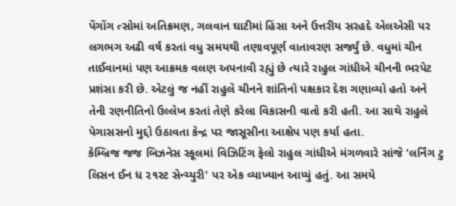પેંગોંગ ત્સોમાં અતિક્રમણ, ગલવાન ઘાટીમાં હિંસા અને ઉત્તરીય સરહદે એલએસી પર લગભગ અઢી વર્ષ કરતાં વધુ સમયથી તણાવપૂર્ણ વાતાવરણ સર્જ્યું છે. વધુમાં ચીન તાઈવાનમાં પણ આક્રમક વલણ અપનાવી રહ્યું છે ત્યારે રાહુલ ગાંધીએ ચીનની ભરપેટ પ્રશંસા કરી છે. એટલું જ નહીં રાહુલે ચીનને શાંતિનો પક્ષકાર દેશ ગણાવ્યો હતો અને તેની રણનીતિનો ઉલ્લેખ કરતાં તેણે કરેલા વિકાસની વાતો કરી હતી. આ સાથે રાહુલે પેગાસસનો મુદ્દો ઉઠાવતા કેન્દ્ર પર જાસૂસીના આક્ષેપ પણ કર્યા હતા.
કેમ્બ્રિજ જજ બિઝનેસ સ્કૂલમાં વિઝિટિંગ ફેલો રાહુલ ગાંધીએ મંગળવારે સાંજે 'લર્નિંગ ટુ લિસન ઈન ધ ૨૧સ્ટ સેન્ચ્યુરી' પર એક વ્યાખ્યાન આપ્યું હતું. આ સમયે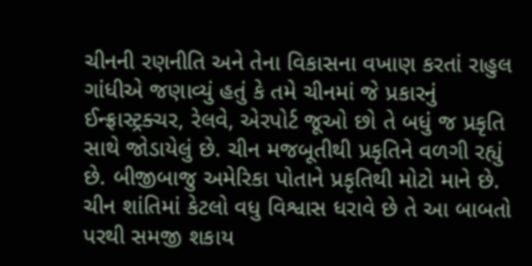ચીનની રણનીતિ અને તેના વિકાસના વખાણ કરતાં રાહુલ ગાંધીએ જણાવ્યું હતું કે તમે ચીનમાં જે પ્રકારનું ઈન્ફ્રાસ્ટ્રક્ચર, રેલવે, એરપોર્ટ જૂઓ છો તે બધું જ પ્રકૃતિ સાથે જોડાયેલું છે. ચીન મજબૂતીથી પ્રકૃતિને વળગી રહ્યું છે. બીજીબાજુ અમેરિકા પોતાને પ્રકૃતિથી મોટો માને છે. ચીન શાંતિમાં કેટલો વધુ વિશ્વાસ ધરાવે છે તે આ બાબતો પરથી સમજી શકાય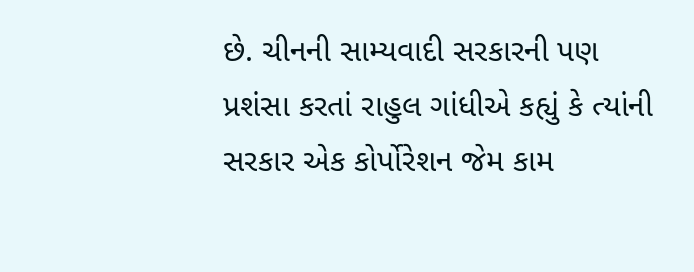છે. ચીનની સામ્યવાદી સરકારની પણ પ્રશંસા કરતાં રાહુલ ગાંધીએ કહ્યું કે ત્યાંની સરકાર એક કોર્પોરેશન જેમ કામ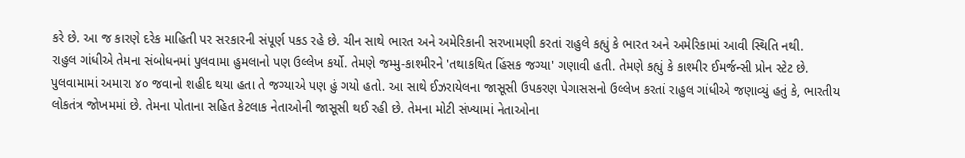કરે છે. આ જ કારણે દરેક માહિતી પર સરકારની સંપૂર્ણ પકડ રહે છે. ચીન સાથે ભારત અને અમેરિકાની સરખામણી કરતાં રાહુલે કહ્યું કે ભારત અને અમેરિકામાં આવી સ્થિતિ નથી.
રાહુલ ગાંધીએ તેમના સંબોધનમાં પુલવામા હુમલાનો પણ ઉલ્લેખ કર્યો. તેમણે જમ્મુ-કાશ્મીરને 'તથાકથિત હિંસક જગ્યા' ગણાવી હતી. તેમણે કહ્યું કે કાશ્મીર ઈમર્જન્સી પ્રોન સ્ટેટ છે. પુલવામામાં અમારા ૪૦ જવાનો શહીદ થયા હતા તે જગ્યાએ પણ હું ગયો હતો. આ સાથે ઈઝરાયેલના જાસૂસી ઉપકરણ પેગાસસનો ઉલ્લેખ કરતાં રાહુલ ગાંધીએ જણાવ્યું હતું કે, ભારતીય લોકતંત્ર જોખમમાં છે. તેમના પોતાના સહિત કેટલાક નેતાઓની જાસૂસી થઈ રહી છે. તેમના મોટી સંખ્યામાં નેતાઓના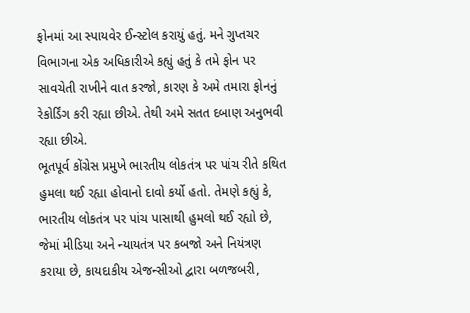ફોનમાં આ સ્પાયવેર ઈન્સ્ટોલ કરાયું હતું. મને ગુપ્તચર વિભાગના એક અધિકારીએ કહ્યું હતું કે તમે ફોન પર સાવચેતી રાખીને વાત કરજો, કારણ કે અમે તમારા ફોનનું રેકોર્ડિંગ કરી રહ્યા છીએ. તેથી અમે સતત દબાણ અનુભવી રહ્યા છીએ.
ભૂતપૂર્વ કોંગ્રેસ પ્રમુખે ભારતીય લોકતંત્ર પર પાંચ રીતે કથિત હુમલા થઈ રહ્યા હોવાનો દાવો કર્યો હતો. તેમણે કહ્યું કે, ભારતીય લોકતંત્ર પર પાંચ પાસાથી હુમલો થઈ રહ્યો છે, જેમાં મીડિયા અને ન્યાયતંત્ર પર કબજો અને નિયંત્રણ કરાયા છે, કાયદાકીય એજન્સીઓ દ્વારા બળજબરી,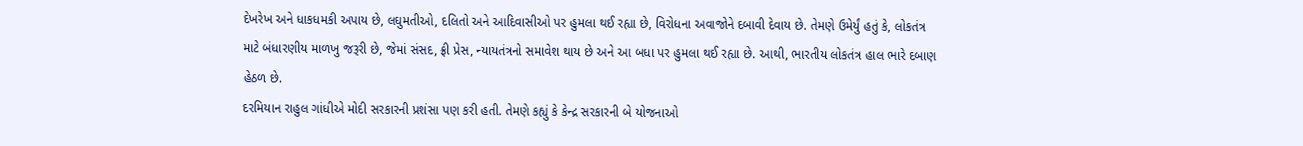દેખરેખ અને ધાકધમકી અપાય છે, લઘુમતીઓ, દલિતો અને આદિવાસીઓ પર હુમલા થઈ રહ્યા છે, વિરોધના અવાજોને દબાવી દેવાય છે. તેમણે ઉમેર્યું હતું કે, લોકતંત્ર માટે બંધારણીય માળખુ જરૂરી છે, જેમાં સંસદ, ફ્રી પ્રેસ, ન્યાયતંત્રનો સમાવેશ થાય છે અને આ બધા પર હુમલા થઈ રહ્યા છે. આથી, ભારતીય લોકતંત્ર હાલ ભારે દબાણ હેઠળ છે.
દરમિયાન રાહુલ ગાંધીએ મોદી સરકારની પ્રશંસા પણ કરી હતી. તેમણે કહ્યું કે કેન્દ્ર સરકારની બે યોજનાઓ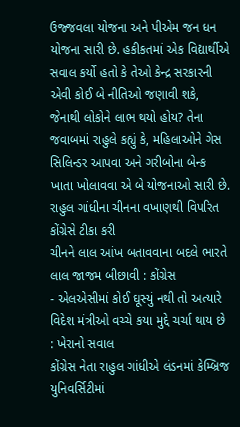ઉજ્જવલા યોજના અને પીએમ જન ધન યોજના સારી છે. હકીકતમાં એક વિદ્યાર્થીએ સવાલ કર્યો હતો કે તેઓ કેન્દ્ર સરકારની એવી કોઈ બે નીતિઓ જણાવી શકે, જેનાથી લોકોને લાભ થયો હોય? તેના જવાબમાં રાહુલે કહ્યું કે, મહિલાઓને ગેસ સિલિન્ડર આપવા અને ગરીબોના બેન્ક ખાતા ખોલાવવા એ બે યોજનાઓ સારી છે.
રાહુલ ગાંધીના ચીનના વખાણથી વિપરિત કોંગ્રેસે ટીકા કરી
ચીનને લાલ આંખ બતાવવાના બદલે ભારતે લાલ જાજમ બીછાવી : કોંગ્રેસ
- એલએસીમાં કોઈ ઘૂસ્યું નથી તો અત્યારે વિદેશ મંત્રીઓ વચ્ચે કયા મુદ્દે ચર્ચા થાય છે : ખેરાનો સવાલ
કોંગ્રેસ નેતા રાહુલ ગાંધીએ લંડનમાં કેમ્બ્રિજ યુનિવર્સિટીમાં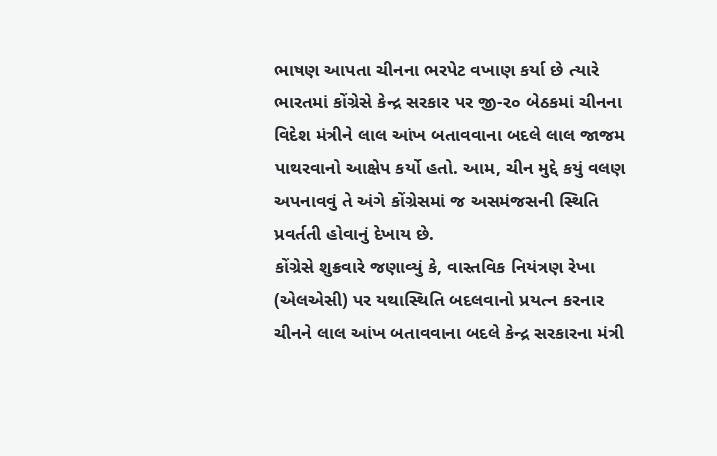ભાષણ આપતા ચીનના ભરપેટ વખાણ કર્યા છે ત્યારે ભારતમાં કોંગ્રેસે કેન્દ્ર સરકાર પર જી-૨૦ બેઠકમાં ચીનના વિદેશ મંત્રીને લાલ આંખ બતાવવાના બદલે લાલ જાજમ પાથરવાનો આક્ષેપ કર્યો હતો. આમ, ચીન મુદ્દે કયું વલણ અપનાવવું તે અંગે કોંગ્રેસમાં જ અસમંજસની સ્થિતિ પ્રવર્તતી હોવાનું દેખાય છે.
કોંગ્રેસે શુક્રવારે જણાવ્યું કે, વાસ્તવિક નિયંત્રણ રેખા (એલએસી) પર યથાસ્થિતિ બદલવાનો પ્રયત્ન કરનાર ચીનને લાલ આંખ બતાવવાના બદલે કેન્દ્ર સરકારના મંત્રી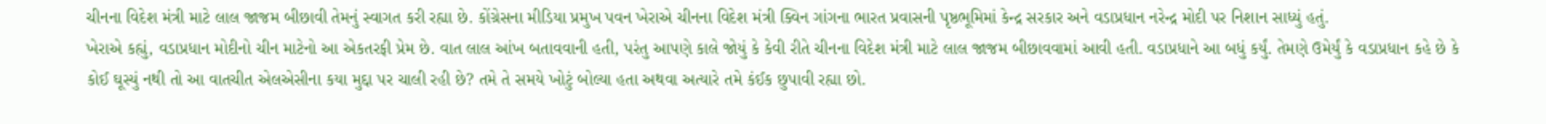ચીનના વિદેશ મંત્રી માટે લાલ જાજમ બીછાવી તેમનું સ્વાગત કરી રહ્યા છે. કોંગ્રેસના મીડિયા પ્રમુખ પવન ખેરાએ ચીનના વિદેશ મંત્રી ક્વિન ગાંગના ભારત પ્રવાસની પૃષ્ઠભૂમિમાં કેન્દ્ર સરકાર અને વડાપ્રધાન નરેન્દ્ર મોદી પર નિશાન સાધ્યું હતું.
ખેરાએ કહ્યું, વડાપ્રધાન મોદીનો ચીન માટેનો આ એકતરફી પ્રેમ છે. વાત લાલ આંખ બતાવવાની હતી, પરંતુ આપણે કાલે જોયું કે કેવી રીતે ચીનના વિદેશ મંત્રી માટે લાલ જાજમ બીછાવવામાં આવી હતી. વડાપ્રધાને આ બધું કર્યું. તેમણે ઉમેર્યું કે વડાપ્રધાન કહે છે કે કોઈ ઘૂસ્યું નથી તો આ વાતચીત એલએસીના કયા મુદ્દા પર ચાલી રહી છે? તમે તે સમયે ખોટું બોલ્યા હતા અથવા અત્યારે તમે કંઈક છુપાવી રહ્યા છો.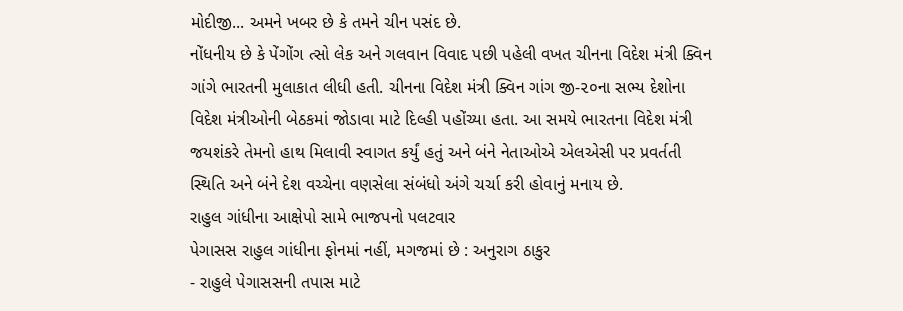મોદીજી... અમને ખબર છે કે તમને ચીન પસંદ છે.
નોંધનીય છે કે પેંગોંગ ત્સો લેક અને ગલવાન વિવાદ પછી પહેલી વખત ચીનના વિદેશ મંત્રી ક્વિન ગાંગે ભારતની મુલાકાત લીધી હતી. ચીનના વિદેશ મંત્રી ક્વિન ગાંગ જી-૨૦ના સભ્ય દેશોના વિદેશ મંત્રીઓની બેઠકમાં જોડાવા માટે દિલ્હી પહોંચ્યા હતા. આ સમયે ભારતના વિદેશ મંત્રી જયશંકરે તેમનો હાથ મિલાવી સ્વાગત કર્યું હતું અને બંને નેતાઓએ એલએસી પર પ્રવર્તતી સ્થિતિ અને બંને દેશ વચ્ચેના વણસેલા સંબંધો અંગે ચર્ચા કરી હોવાનું મનાય છે.
રાહુલ ગાંધીના આક્ષેપો સામે ભાજપનો પલટવાર
પેગાસસ રાહુલ ગાંધીના ફોનમાં નહીં, મગજમાં છે : અનુરાગ ઠાકુર
- રાહુલે પેગાસસની તપાસ માટે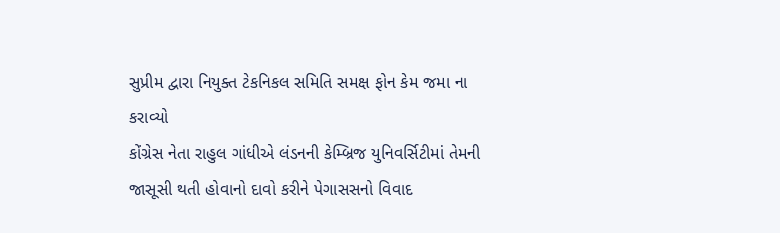સુપ્રીમ દ્વારા નિયુક્ત ટેકનિકલ સમિતિ સમક્ષ ફોન કેમ જમા ના કરાવ્યો
કોંગ્રેસ નેતા રાહુલ ગાંધીએ લંડનની કેમ્બ્રિજ યુનિવર્સિટીમાં તેમની જાસૂસી થતી હોવાનો દાવો કરીને પેગાસસનો વિવાદ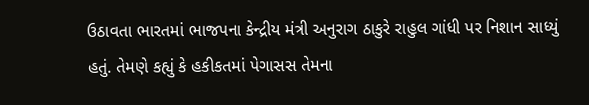ઉઠાવતા ભારતમાં ભાજપના કેન્દ્રીય મંત્રી અનુરાગ ઠાકુરે રાહુલ ગાંધી પર નિશાન સાધ્યું હતું. તેમણે કહ્યું કે હકીકતમાં પેગાસસ તેમના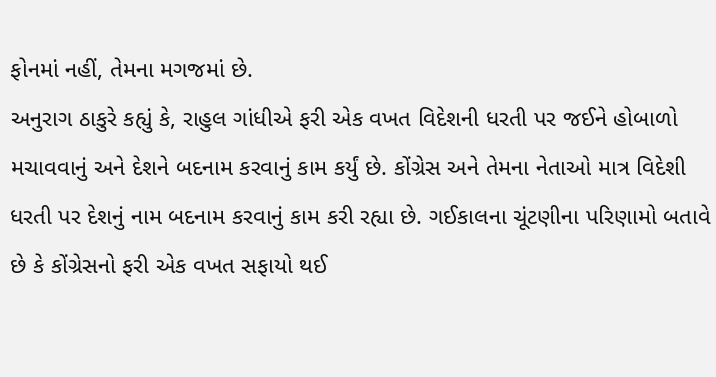ફોનમાં નહીં, તેમના મગજમાં છે.
અનુરાગ ઠાકુરે કહ્યું કે, રાહુલ ગાંધીએ ફરી એક વખત વિદેશની ધરતી પર જઈને હોબાળો મચાવવાનું અને દેશને બદનામ કરવાનું કામ કર્યું છે. કોંગ્રેસ અને તેમના નેતાઓ માત્ર વિદેશી ધરતી પર દેશનું નામ બદનામ કરવાનું કામ કરી રહ્યા છે. ગઈકાલના ચૂંટણીના પરિણામો બતાવે છે કે કોંગ્રેસનો ફરી એક વખત સફાયો થઈ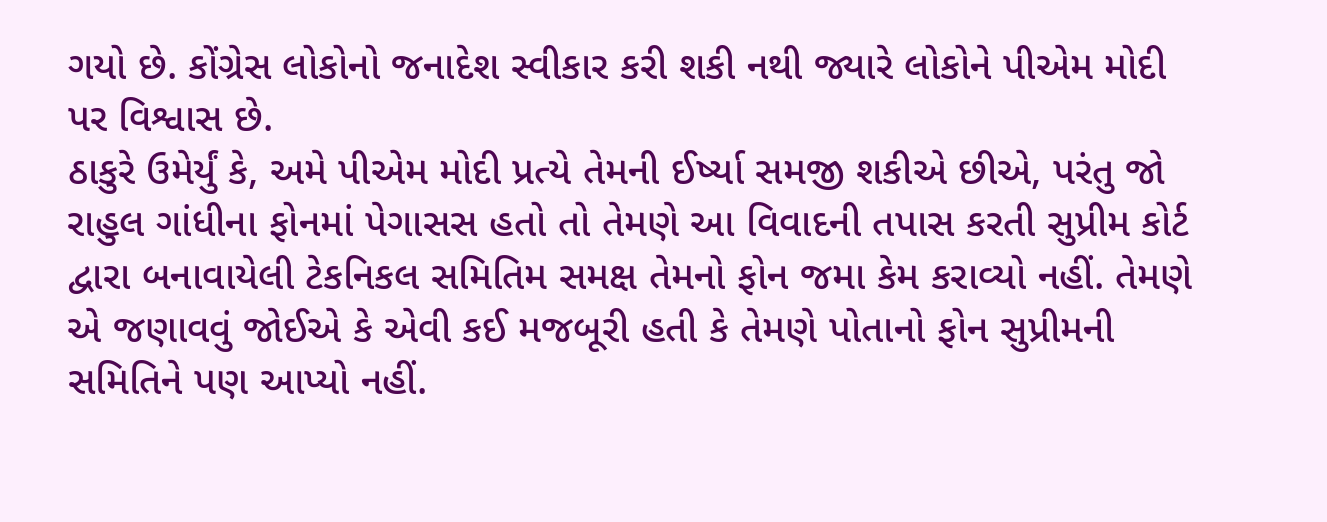ગયો છે. કોંગ્રેસ લોકોનો જનાદેશ સ્વીકાર કરી શકી નથી જ્યારે લોકોને પીએમ મોદી પર વિશ્વાસ છે.
ઠાકુરે ઉમેર્યું કે, અમે પીએમ મોદી પ્રત્યે તેમની ઈર્ષ્યા સમજી શકીએ છીએ, પરંતુ જો રાહુલ ગાંધીના ફોનમાં પેગાસસ હતો તો તેમણે આ વિવાદની તપાસ કરતી સુપ્રીમ કોર્ટ દ્વારા બનાવાયેલી ટેકનિકલ સમિતિમ સમક્ષ તેમનો ફોન જમા કેમ કરાવ્યો નહીં. તેમણે એ જણાવવું જોઈએ કે એવી કઈ મજબૂરી હતી કે તેમણે પોતાનો ફોન સુપ્રીમની સમિતિને પણ આપ્યો નહીં.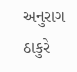અનુરાગ ઠાકુરે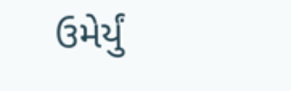ઉમેર્યું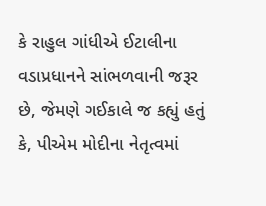કે રાહુલ ગાંધીએ ઈટાલીના વડાપ્રધાનને સાંભળવાની જરૂર છે, જેમણે ગઈકાલે જ કહ્યું હતું કે, પીએમ મોદીના નેતૃત્વમાં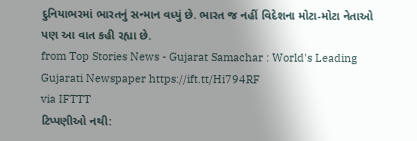દુનિયાભરમાં ભારતનું સન્માન વધ્યું છે. ભારત જ નહીં વિદેશના મોટા-મોટા નેતાઓ પણ આ વાત કહી રહ્યા છે.
from Top Stories News - Gujarat Samachar : World's Leading Gujarati Newspaper https://ift.tt/Hi794RF
via IFTTT
ટિપ્પણીઓ નથી: